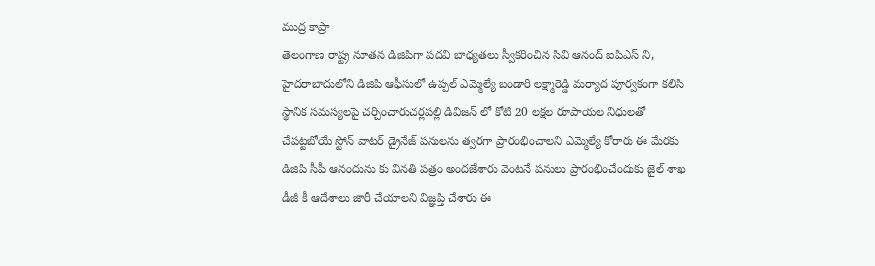ముద్ర కాప్రా
తెలంగాణ రాష్ట్ర నూతన డిజిపిగా పదవి బాధ్యతలు స్వీకరించిన సివి ఆనంద్ ఐపిఎస్ ని, హైదరాబాదులోని డిజిపి ఆఫీసులో ఉప్పల్ ఎమ్మెల్యే బండారి లక్ష్మారెడ్డి మర్యాద పూర్వకంగా కలిసి స్థానిక సమస్యలపై చర్చించారుచర్లపల్లి డివిజన్ లో కోటి 20 లక్షల రూపాయల నిధులతో చేపట్టబోయే స్టోన్ వాటర్ డ్రైనేజ్ పనులను త్వరగా ప్రారంభించాలని ఎమ్మెల్యే కోరారు ఈ మేరకు డిజిపి సీపీ ఆనందును కు వినతి పత్రం అందజేశారు వెంటనే పనులు ప్రారంభించేందుకు జైల్ శాఖ డీజీ కీ ఆదేశాలు జారీ చేయాలని విజ్ఞప్తి చేశారు ఈ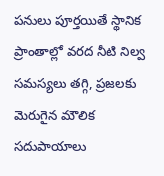పనులు పూర్తయితే స్థానిక ప్రాంతాల్లో వరద నీటి నిల్వ సమస్యలు తగ్గి, ప్రజలకు మెరుగైన మౌలిక సదుపాయాలు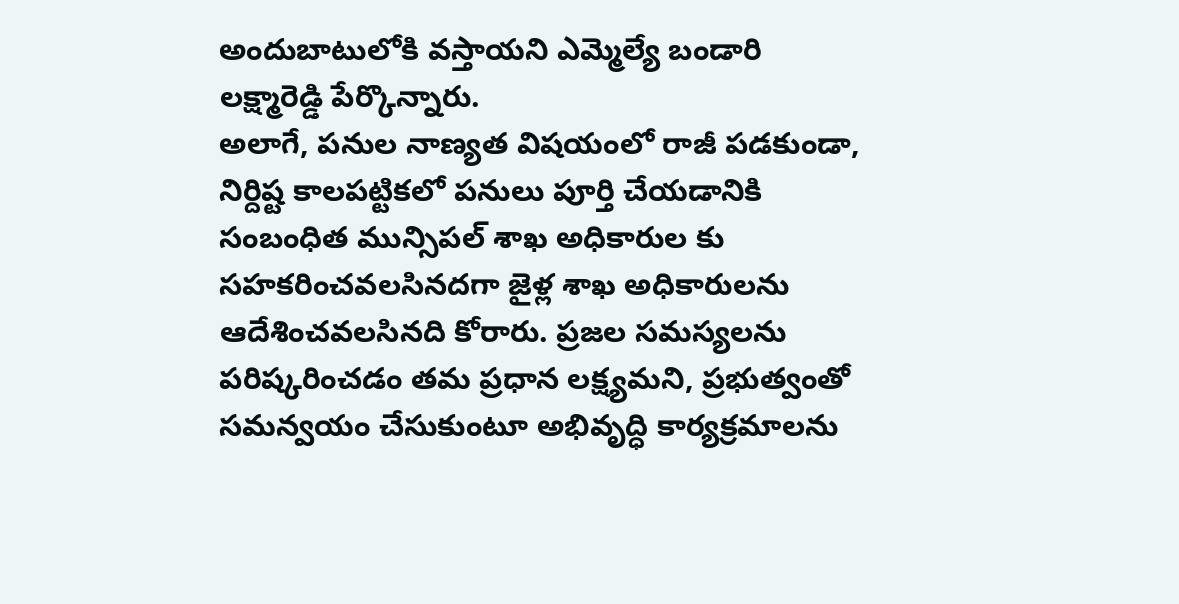అందుబాటులోకి వస్తాయని ఎమ్మెల్యే బండారి లక్ష్మారెడ్డి పేర్కొన్నారు.
అలాగే, పనుల నాణ్యత విషయంలో రాజీ పడకుండా, నిర్దిష్ట కాలపట్టికలో పనులు పూర్తి చేయడానికి సంబంధిత మున్సిపల్ శాఖ అధికారుల కు సహకరించవలసినదగా జైళ్ల శాఖ అధికారులను ఆదేశించవలసినది కోరారు. ప్రజల సమస్యలను పరిష్కరించడం తమ ప్రధాన లక్ష్యమని, ప్రభుత్వంతో సమన్వయం చేసుకుంటూ అభివృద్ధి కార్యక్రమాలను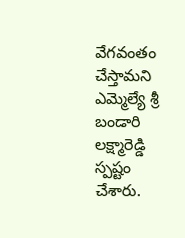వేగవంతం చేస్తామని ఎమ్మెల్యే శ్రీ బండారి లక్ష్మారెడ్డి స్పష్టం చేశారు.